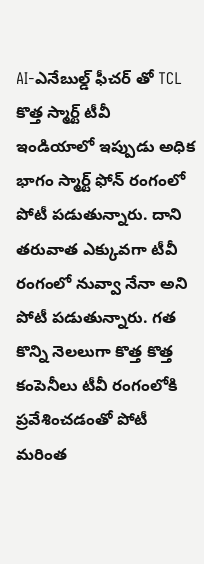AI-ఎనేబుల్డ్ ఫీచర్ తో TCL కొత్త స్మార్ట్ టీవీ
ఇండియాలో ఇప్పుడు అధిక భాగం స్మార్ట్ ఫోన్ రంగంలో పోటీ పడుతున్నారు. దాని తరువాత ఎక్కువగా టీవీ రంగంలో నువ్వా నేనా అని పోటీ పడుతున్నారు. గత కొన్ని నెలలుగా కొత్త కొత్త కంపెనీలు టీవీ రంగంలోకి ప్రవేశించడంతో పోటీ మరింత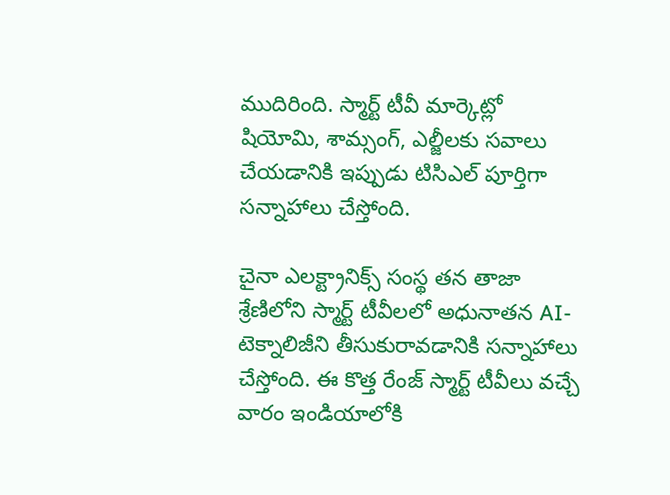ముదిరింది. స్మార్ట్ టీవీ మార్కెట్లో షియోమి, శామ్సంగ్, ఎల్జీలకు సవాలు చేయడానికి ఇప్పుడు టిసిఎల్ పూర్తిగా సన్నాహాలు చేస్తోంది.

చైనా ఎలక్ట్రానిక్స్ సంస్థ తన తాజా శ్రేణిలోని స్మార్ట్ టీవీలలో అధునాతన AI-టెక్నాలిజీని తీసుకురావడానికి సన్నాహాలు చేస్తోంది. ఈ కొత్త రేంజ్ స్మార్ట్ టీవీలు వచ్చే వారం ఇండియాలోకి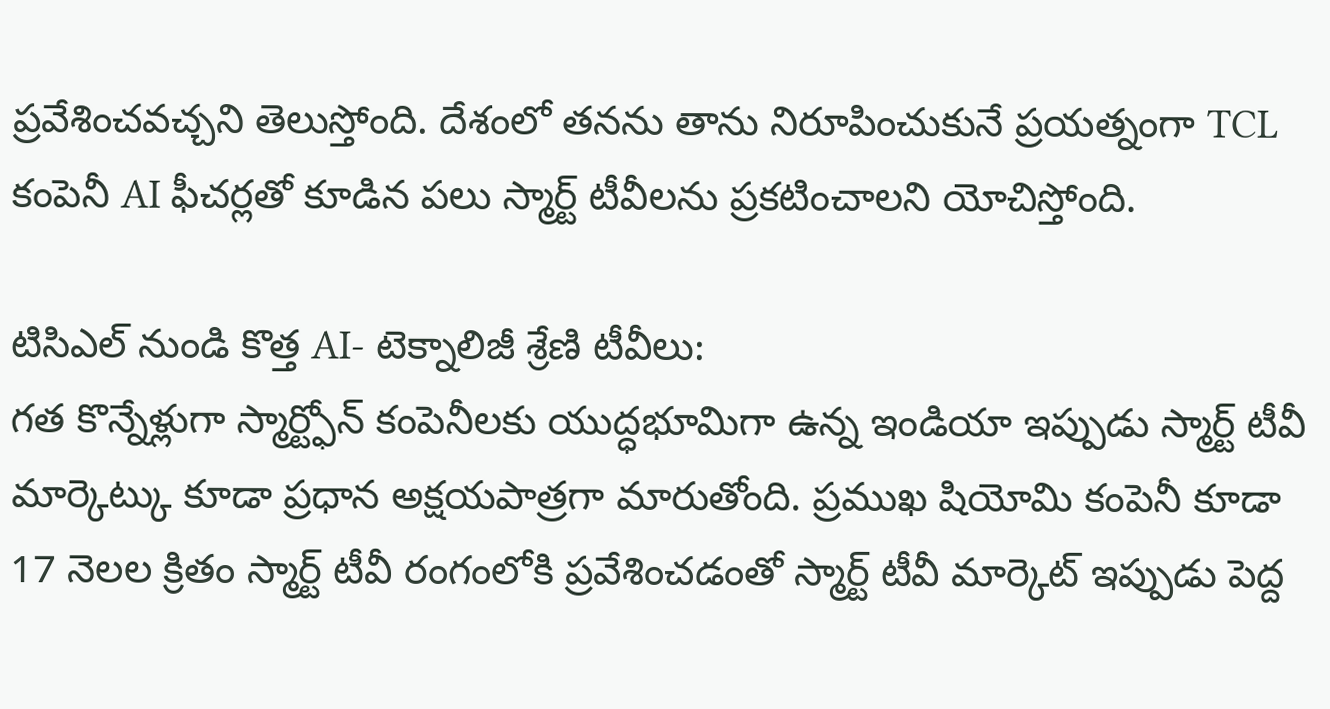ప్రవేశించవచ్చని తెలుస్తోంది. దేశంలో తనను తాను నిరూపించుకునే ప్రయత్నంగా TCL కంపెనీ AI ఫీచర్లతో కూడిన పలు స్మార్ట్ టీవీలను ప్రకటించాలని యోచిస్తోంది.

టిసిఎల్ నుండి కొత్త AI- టెక్నాలిజీ శ్రేణి టీవీలు:
గత కొన్నేళ్లుగా స్మార్ట్ఫోన్ కంపెనీలకు యుద్ధభూమిగా ఉన్న ఇండియా ఇప్పుడు స్మార్ట్ టీవీ మార్కెట్కు కూడా ప్రధాన అక్షయపాత్రగా మారుతోంది. ప్రముఖ షియోమి కంపెనీ కూడా 17 నెలల క్రితం స్మార్ట్ టీవీ రంగంలోకి ప్రవేశించడంతో స్మార్ట్ టీవీ మార్కెట్ ఇప్పుడు పెద్ద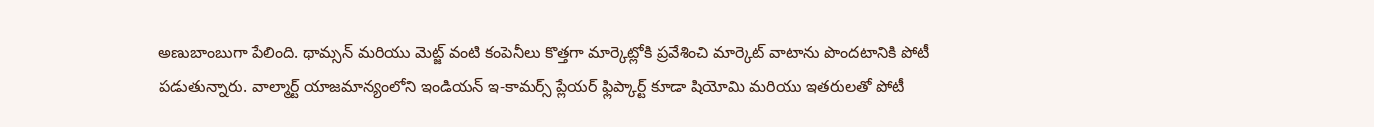అణుబాంబుగా పేలింది. థామ్సన్ మరియు మెట్జ్ వంటి కంపెనీలు కొత్తగా మార్కెట్లోకి ప్రవేశించి మార్కెట్ వాటాను పొందటానికి పోటీ పడుతున్నారు. వాల్మార్ట్ యాజమాన్యంలోని ఇండియన్ ఇ-కామర్స్ ప్లేయర్ ఫ్లిప్కార్ట్ కూడా షియోమి మరియు ఇతరులతో పోటీ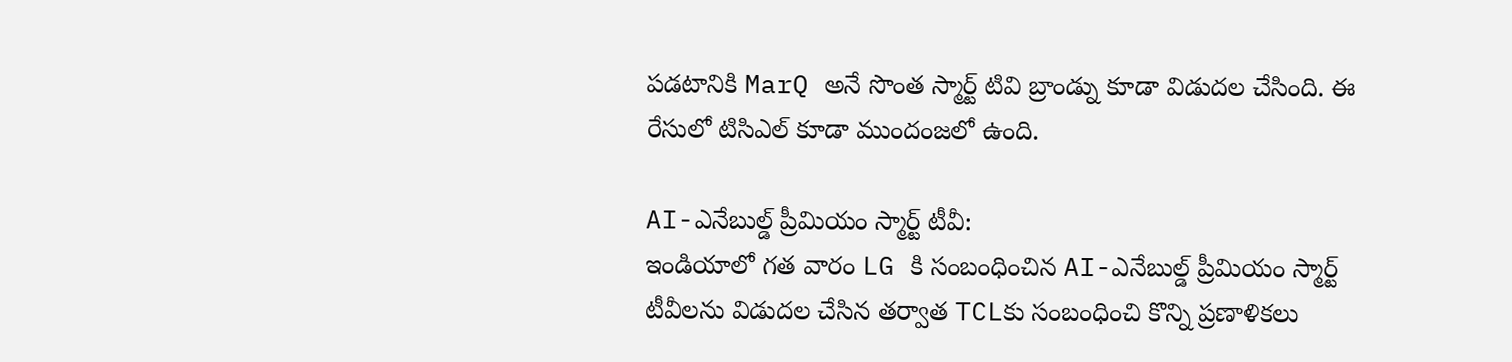పడటానికి MarQ అనే సొంత స్మార్ట్ టివి బ్రాండ్ను కూడా విడుదల చేసింది. ఈ రేసులో టిసిఎల్ కూడా ముందంజలో ఉంది.

AI-ఎనేబుల్డ్ ప్రీమియం స్మార్ట్ టీవీ:
ఇండియాలో గత వారం LG కి సంబంధించిన AI-ఎనేబుల్డ్ ప్రీమియం స్మార్ట్ టీవీలను విడుదల చేసిన తర్వాత TCLకు సంబంధించి కొన్ని ప్రణాళికలు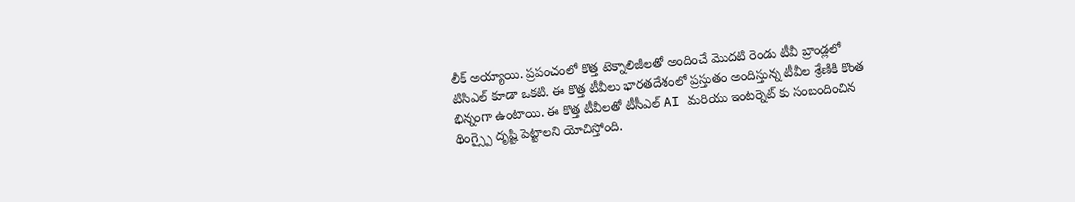లీక్ అయ్యాయి. ప్రపంచంలో కొత్త టెక్నాలిజీలతో అందించే మొదటి రెండు టీవీ బ్రాండ్లలో టిసిఎల్ కూడా ఒకటి. ఈ కొత్త టీవీలు భారతదేశంలో ప్రస్తుతం అందిస్తున్న టీవీల శ్రేణికి కొంత భిన్నంగా ఉంటాయి. ఈ కొత్త టీవీలతో టీసీఎల్ AI మరియు ఇంటర్నెట్ కు సంబందించిన థింగ్స్పై దృష్టి పెట్టాలని యోచిస్తోంది.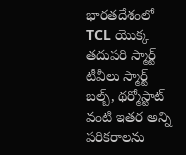భారతదేశంలో TCL యొక్క తదుపరి స్మార్ట్ టీవీలు స్మార్ట్ బల్బ్, థర్మోస్టాట్ వంటి ఇతర అన్ని పరికరాలను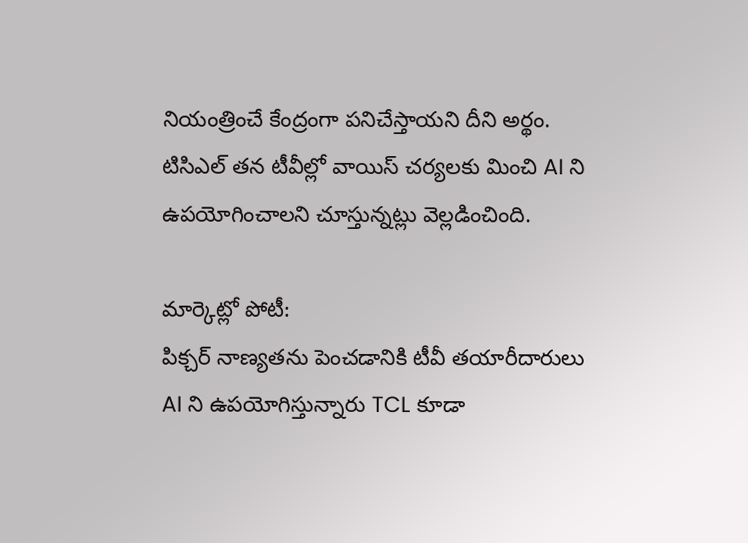నియంత్రించే కేంద్రంగా పనిచేస్తాయని దీని అర్థం. టిసిఎల్ తన టీవీల్లో వాయిస్ చర్యలకు మించి AI ని ఉపయోగించాలని చూస్తున్నట్లు వెల్లడించింది.

మార్కెట్లో పోటీ:
పిక్చర్ నాణ్యతను పెంచడానికి టీవీ తయారీదారులు AI ని ఉపయోగిస్తున్నారు TCL కూడా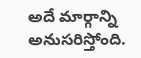అదే మార్గాన్ని అనుసరిస్తోంది.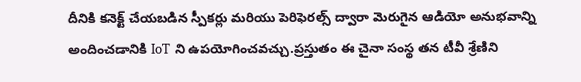దీనికి కనెక్ట్ చేయబడిన స్పీకర్లు మరియు పెరిఫెరల్స్ ద్వారా మెరుగైన ఆడియో అనుభవాన్ని అందించడానికి IoT ని ఉపయోగించవచ్చు.ప్రస్తుతం ఈ చైనా సంస్థ తన టీవీ శ్రేణిని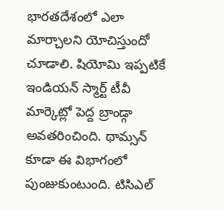భారతదేశంలో ఎలా మార్చాలని యోచిస్తుందో చూడాలి. షియోమి ఇప్పటికే ఇండియన్ స్మార్ట్ టీవీ మార్కెట్లో పెద్ద బ్రాండ్గా అవతరించింది. థామ్సన్ కూడా ఈ విభాగంలో పుంజుకుంటుంది. టిసిఎల్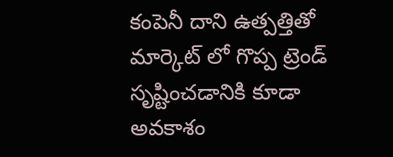కంపెనీ దాని ఉత్పత్తితో మార్కెట్ లో గొప్ప ట్రెండ్ సృష్టించడానికి కూడా అవకాశం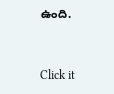ఉంది.


Click it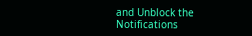and Unblock the Notifications